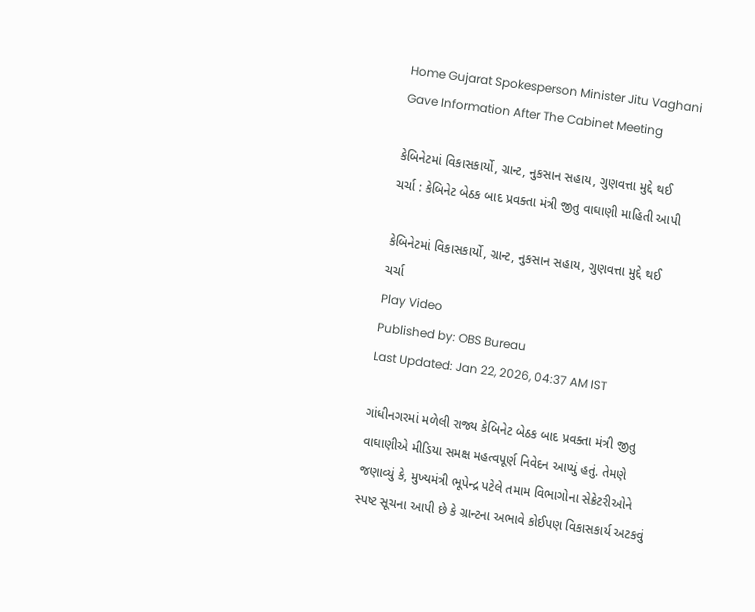Home Gujarat Spokesperson Minister Jitu Vaghani Gave Information After The Cabinet Meeting

કેબિનેટમાં વિકાસકાર્યો, ગ્રાન્ટ, નુકસાન સહાય, ગુણવત્તા મુદ્દે થઈ ચર્ચા : કેબિનેટ બેઠક બાદ પ્રવક્તા મંત્રી જીતુ વાઘાણી માહિતી આપી

કેબિનેટમાં વિકાસકાર્યો, ગ્રાન્ટ, નુકસાન સહાય, ગુણવત્તા મુદ્દે થઈ ચર્ચા
Play Video
Published by: OBS Bureau
Last Updated: Jan 22, 2026, 04:37 AM IST

ગાંધીનગરમાં મળેલી રાજ્ય કેબિનેટ બેઠક બાદ પ્રવક્તા મંત્રી જીતુ વાઘાણીએ મીડિયા સમક્ષ મહત્વપૂર્ણ નિવેદન આપ્યું હતું. તેમણે જણાવ્યું કે, મુખ્યમંત્રી ભૂપેન્દ્ર પટેલે તમામ વિભાગોના સેક્રેટરીઓને સ્પષ્ટ સૂચના આપી છે કે ગ્રાન્ટના અભાવે કોઈપણ વિકાસકાર્ય અટકવું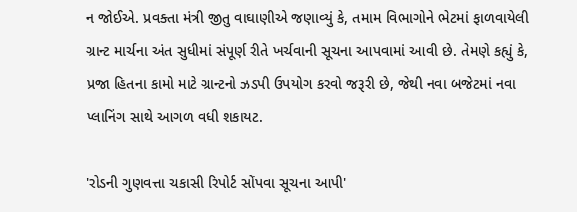ન જોઈએ. પ્રવક્તા મંત્રી જીતુ વાઘાણીએ જણાવ્યું કે, તમામ વિભાગોને ભેટમાં ફાળવાયેલી ગ્રાન્ટ માર્ચના અંત સુધીમાં સંપૂર્ણ રીતે ખર્ચવાની સૂચના આપવામાં આવી છે. તેમણે કહ્યું કે, પ્રજા હિતના કામો માટે ગ્રાન્ટનો ઝડપી ઉપયોગ કરવો જરૂરી છે, જેથી નવા બજેટમાં નવા પ્લાનિંગ સાથે આગળ વધી શકાયટ.

'રોડની ગુણવત્તા ચકાસી રિપોર્ટ સોંપવા સૂચના આપી'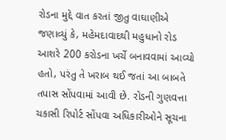રોડના મુદ્દે વાત કરતાં જીતુ વાઘાણીએ જણાવ્યું કે, મહેમદાવાદથી મહુધાનો રોડ આશરે 200 કરોડના ખર્ચે બનાવવામાં આવ્યો હતો, પરંતુ તે ખરાબ થઈ જતાં આ બાબતે તપાસ સોંપવામાં આવી છે. રોડની ગુણવત્તા ચકાસી રિપોર્ટ સોંપવા અધિકારીઓને સૂચના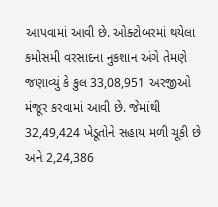આપવામાં આવી છે. ઓક્ટોબરમાં થયેલા કમોસમી વરસાદના નુકશાન અંગે તેમણે જણાવ્યું કે કુલ 33,08,951 અરજીઓ મંજૂર કરવામાં આવી છે. જેમાંથી 32,49,424 ખેડૂતોને સહાય મળી ચૂકી છે અને 2,24,386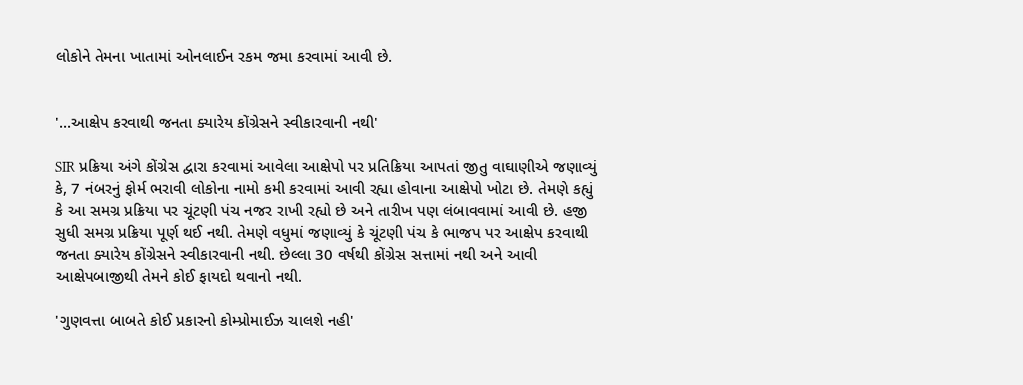લોકોને તેમના ખાતામાં ઓનલાઈન રકમ જમા કરવામાં આવી છે.


'...આક્ષેપ કરવાથી જનતા ક્યારેય કોંગ્રેસને સ્વીકારવાની નથી'

SIR પ્રક્રિયા અંગે કોંગ્રેસ દ્વારા કરવામાં આવેલા આક્ષેપો પર પ્રતિક્રિયા આપતાં જીતુ વાઘાણીએ જણાવ્યું કે, 7 નંબરનું ફોર્મ ભરાવી લોકોના નામો કમી કરવામાં આવી રહ્યા હોવાના આક્ષેપો ખોટા છે. તેમણે કહ્યું કે આ સમગ્ર પ્રક્રિયા પર ચૂંટણી પંચ નજર રાખી રહ્યો છે અને તારીખ પણ લંબાવવામાં આવી છે. હજી સુધી સમગ્ર પ્રક્રિયા પૂર્ણ થઈ નથી. તેમણે વધુમાં જણાવ્યું કે ચૂંટણી પંચ કે ભાજપ પર આક્ષેપ કરવાથી જનતા ક્યારેય કોંગ્રેસને સ્વીકારવાની નથી. છેલ્લા 30 વર્ષથી કોંગ્રેસ સત્તામાં નથી અને આવી આક્ષેપબાજીથી તેમને કોઈ ફાયદો થવાનો નથી.

'ગુણવત્તા બાબતે કોઈ પ્રકારનો કોમ્પ્રોમાઈઝ ચાલશે નહી'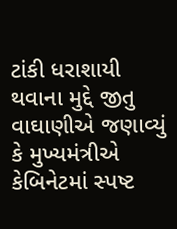ટાંકી ધરાશાયી થવાના મુદ્દે જીતુ વાઘાણીએ જણાવ્યું કે મુખ્યમંત્રીએ કેબિનેટમાં સ્પષ્ટ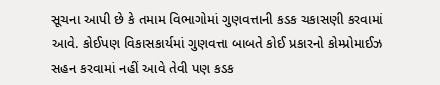સૂચના આપી છે કે તમામ વિભાગોમાં ગુણવત્તાની કડક ચકાસણી કરવામાં આવે. કોઈપણ વિકાસકાર્યમાં ગુણવત્તા બાબતે કોઈ પ્રકારનો કોમ્પ્રોમાઈઝ સહન કરવામાં નહીં આવે તેવી પણ કડક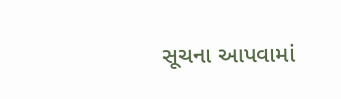સૂચના આપવામાં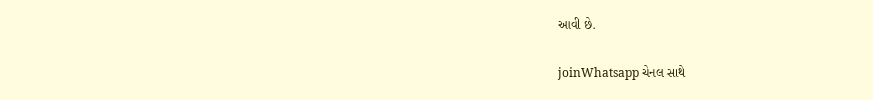આવી છે.

joinWhatsapp ચેનલ સાથે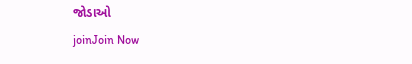જોડાઓ
joinJoin Now